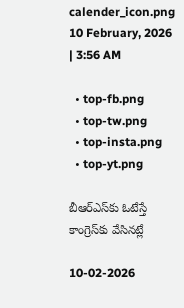calender_icon.png 10 February, 2026 | 3:56 AM

  • top-fb.png
  • top-tw.png
  • top-insta.png
  • top-yt.png

బీఆర్‌ఎస్‌కు ఓటేస్తే కాంగ్రెస్‌కు వేసినట్లే

10-02-2026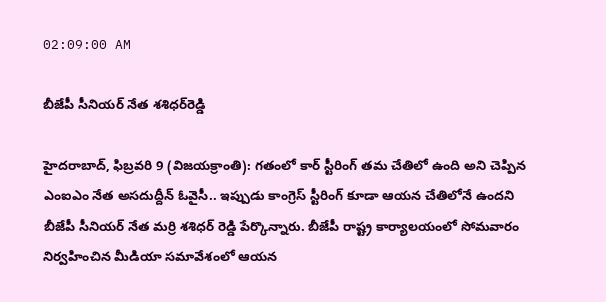02:09:00 AM

బీజేపీ సీనియర్ నేత శశిధర్‌రెడ్డి

హైదరాబాద్, ఫిబ్రవరి 9 (విజయక్రాంతి): గతంలో కార్ స్టీరింగ్ తమ చేతిలో ఉంది అని చెప్పిన ఎంఐఎం నేత అసదుద్దీన్ ఓవైసీ.. ఇప్పుడు కాంగ్రెస్ స్టీరింగ్ కూడా ఆయన చేతిలోనే ఉందని బీజేపీ సీనియర్ నేత మర్రి శశిధర్ రెడ్డి పేర్కొన్నారు. బీజేపీ రాష్ట్ర కార్యాలయంలో సోమవారం నిర్వహించిన మీడియా సమావేశంలో ఆయన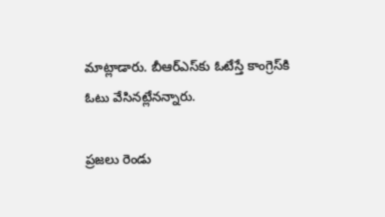మాట్లాడారు. బీఆర్‌ఎస్‌కు ఓటేస్తే కాంగ్రెస్‌కి ఓటు వేసినట్లేనన్నారు.

ప్రజలు రెండు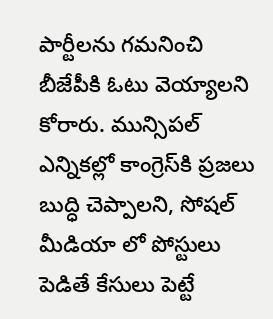పార్టీలను గమనించి బీజేపీకి ఓటు వెయ్యాలని కోరారు. మున్సిపల్ ఎన్నికల్లో కాంగ్రెస్‌కి ప్రజలు బుద్ధి చెప్పాలని, సోషల్ మీడియా లో పోస్టులు పెడితే కేసులు పెట్టే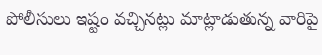పోలీసులు ఇష్టం వచ్చినట్లు మాట్లాడుతున్న వారిపై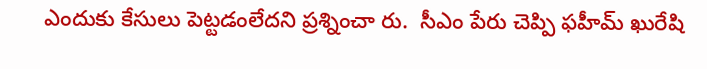ఎందుకు కేసులు పెట్టడంలేదని ప్రశ్నించా రు.  సీఎం పేరు చెప్పి ఫహీమ్ ఖురేషి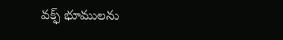వక్ఫ్ భూములను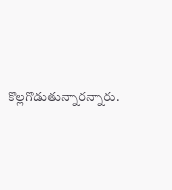కొల్లగొడుతున్నారన్నారు.